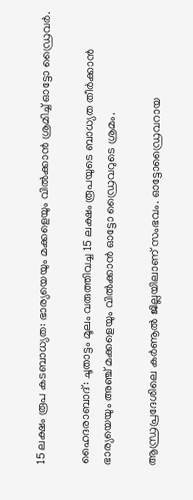15 ലക്ഷം രൂപ കടബാധ്യത: ഭാര്യയെയും മക്കളെയും വില്‍ക്കാന്‍ ശ്രമിച്ച് ഓട്ടോ ഡ്രൈവര്‍.

ഹൈദരാബാദ്: ചൂതാട്ടം മൂലം വരുത്തിവച്ച 15 ലക്ഷം രൂപയുടെ ബാധ്യത തീര്‍ക്കാന്‍ ഭാര്യയെയും അഞ്ച് മക്കളെയും വില്‍ക്കാന്‍ ഓട്ടോ ഡ്രൈവറുടെ ശ്രമം.

ആന്ധ്രപ്രദേശിലെ കർണൂൽ ജില്ലയിലാണ് സംഭവം. ഓട്ടോഡ്രൈവറായ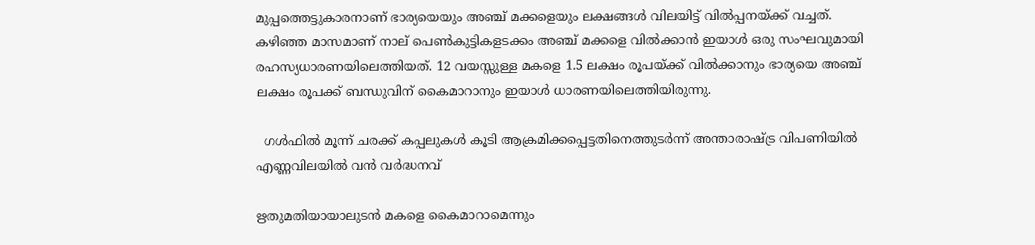മുപ്പത്തെട്ടുകാരനാണ് ഭാര്യയെയും അഞ്ച് മക്കളെയും ലക്ഷങ്ങള്‍ വിലയിട്ട് വില്‍പ്പനയ്ക്ക് വച്ചത്. കഴിഞ്ഞ മാസമാണ് നാല് പെണ്‍കുട്ടികളടക്കം അഞ്ച് മക്കളെ വില്‍ക്കാന്‍ ഇയാള്‍ ഒരു സംഘവുമായി രഹസ്യധാരണയിലെത്തിയത്. 12 വയസ്സുള്ള മകളെ 1.5 ലക്ഷം രൂപയ്ക്ക് വില്‍ക്കാനും ഭാര്യയെ അഞ്ച് ലക്ഷം രൂപക്ക് ബന്ധുവിന് കൈമാറാനും ഇയാള്‍ ധാരണയിലെത്തിയിരുന്നു.

  ഗൾഫിൽ മൂന്ന് ചരക്ക് കപ്പലുകൾ കൂടി ആക്രമിക്കപ്പെട്ടതിനെത്തുടർന്ന് അന്താരാഷ്ട്ര വിപണിയിൽ എണ്ണവിലയിൽ വൻ വർദ്ധനവ്

ഋതുമതിയായാലുടന്‍ മകളെ കൈമാറാമെന്നും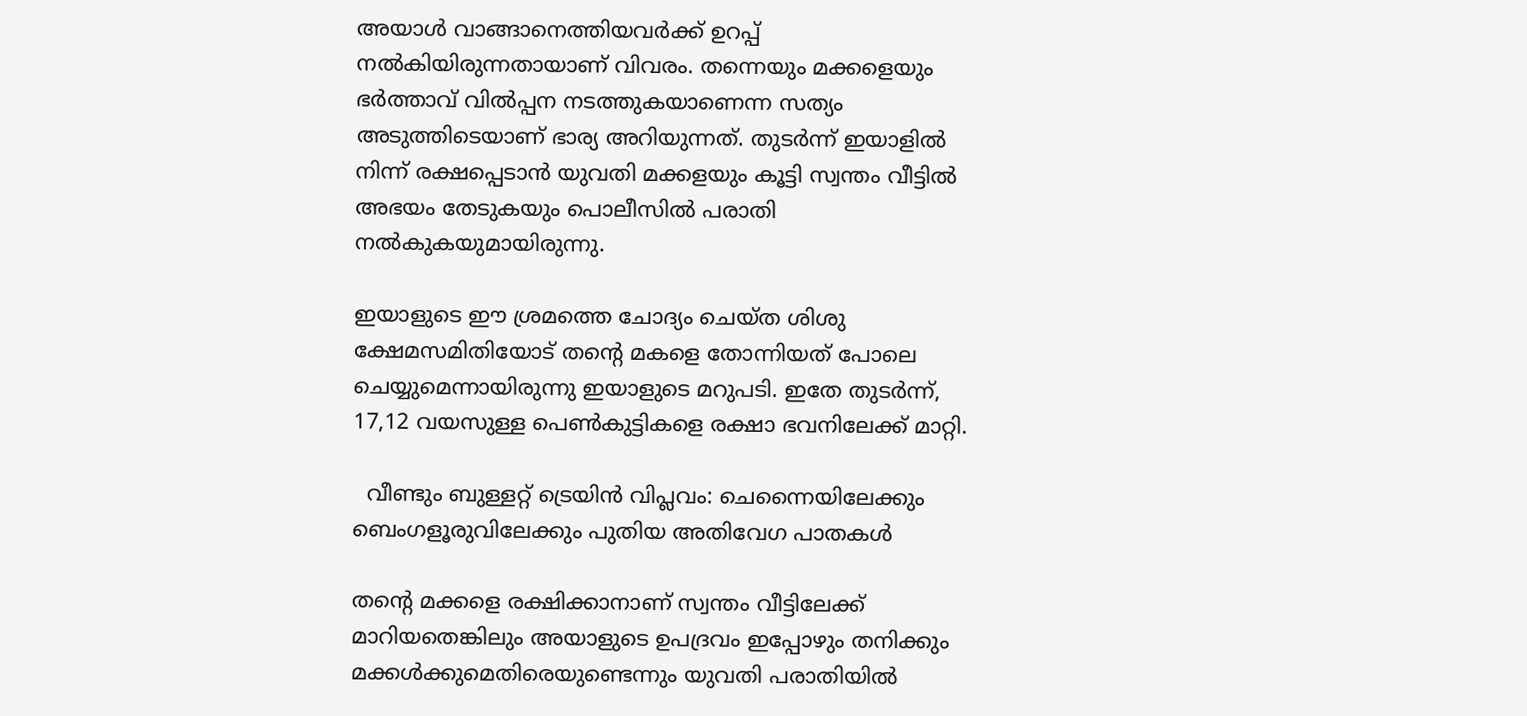അയാള്‍ വാങ്ങാനെത്തിയവര്‍ക്ക് ഉറപ്പ് നല്‍കിയിരുന്നതായാണ് വിവരം. തന്നെയും മക്കളെയും ഭര്‍ത്താവ് വില്‍പ്പന നടത്തുകയാണെന്ന സത്യം അടുത്തിടെയാണ് ഭാര്യ അറിയുന്നത്. തുടര്‍ന്ന് ഇയാളില്‍ നിന്ന് രക്ഷപ്പെടാന്‍ യുവതി മക്കളയും കൂട്ടി സ്വന്തം വീട്ടിൽ അഭയം തേടുകയും പൊലീസില്‍ പരാതി നല്‍കുകയുമായിരുന്നു.

ഇയാളുടെ ഈ ശ്രമത്തെ ചോദ്യം ചെയ്ത ശിശു ക്ഷേമസമിതിയോട് തന്‍റെ മകളെ തോന്നിയത് പോലെ ചെയ്യുമെന്നായിരുന്നു ഇയാളുടെ മറുപടി. ഇതേ തുടര്‍ന്ന്, 17,12 വയസുള്ള പെണ്‍കുട്ടികളെ രക്ഷാ ഭവനിലേക്ക് മാറ്റി.

  വീണ്ടും ബുള്ളറ്റ് ട്രെയിൻ വിപ്ലവം: ചെന്നൈയിലേക്കും ബെംഗളൂരുവിലേക്കും പുതിയ അതിവേഗ പാതകൾ

തന്‍റെ മക്കളെ രക്ഷിക്കാനാണ് സ്വന്തം വീട്ടിലേക്ക് മാറിയതെങ്കിലും അയാളുടെ ഉപദ്രവം ഇപ്പോഴും തനിക്കും മക്കള്‍ക്കുമെതിരെയുണ്ടെന്നും യുവതി പരാതിയില്‍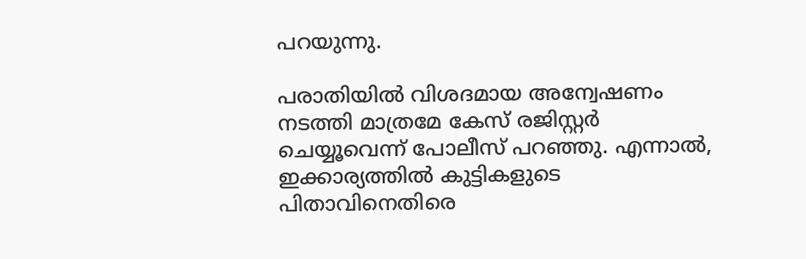പറയുന്നു.

പരാതിയില്‍ വിശദമായ അന്വേഷണം നടത്തി മാത്രമേ കേസ് രജിസ്റ്റര്‍ ചെയ്യൂവെന്ന് പോലീസ് പറഞ്ഞു. എന്നാല്‍, ഇക്കാര്യത്തില്‍ കുട്ടികളുടെ പിതാവിനെതിരെ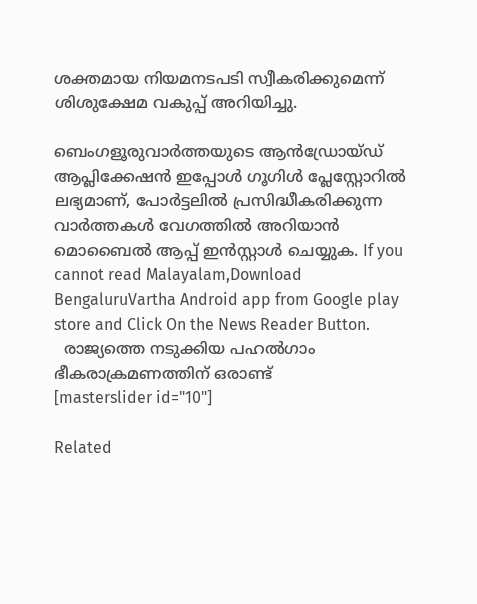ശക്തമായ നിയമനടപടി സ്വീകരിക്കുമെന്ന് ശിശുക്ഷേമ വകുപ്പ് അറിയിച്ചു.

ബെംഗളൂരുവാർത്തയുടെ ആൻഡ്രോയ്ഡ് ആപ്ലിക്കേഷൻ ഇപ്പോൾ ഗൂഗിൾ പ്ലേസ്റ്റോറിൽ ലഭ്യമാണ്, പോർട്ടലിൽ പ്രസിദ്ധീകരിക്കുന്ന വാർത്തകൾ വേഗത്തിൽ അറിയാൻ മൊബൈൽ ആപ്പ് ഇൻസ്റ്റാൾ ചെയ്യുക. If you cannot read Malayalam,Download BengaluruVartha Android app from Google play store and Click On the News Reader Button.
  രാജ്യത്തെ നടുക്കിയ പഹല്‍ഗാം ഭീകരാക്രമണത്തിന് ഒരാണ്ട്
[masterslider id="10"]

Related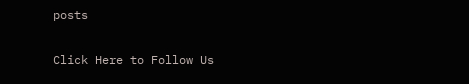posts

Click Here to Follow Us